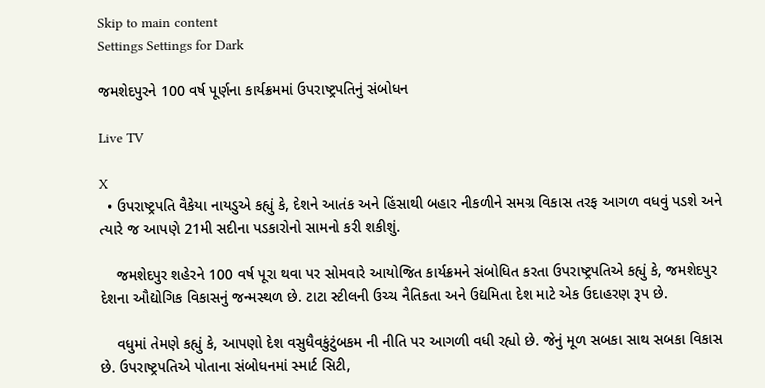Skip to main content
Settings Settings for Dark

જમશેદપુરને 100 વર્ષ પૂર્ણના કાર્યક્રમમાં ઉપરાષ્ટ્રપતિનું સંબોધન

Live TV

X
  • ઉપરાષ્ટ્રપતિ વૈકેયા નાયડુએ કહ્યું કે, દેશને આતંક અને હિંસાથી બહાર નીકળીને સમગ્ર વિકાસ તરફ આગળ વધવું પડશે અને ત્યારે જ આપણે 21મી સદીના પડકારોનો સામનો કરી શકીશું.

    જમશેદપુર શહેરને 100 વર્ષ પૂરા થવા પર સોમવારે આયોજિત કાર્યક્રમને સંબોધિત કરતા ઉપરાષ્ટ્રપતિએ કહ્યું કે, જમશેદપુર દેશના ઔદ્યોગિક વિકાસનું જન્મસ્થળ છે. ટાટા સ્ટીલની ઉચ્ચ નૈતિકતા અને ઉદ્યમિતા દેશ માટે એક ઉદાહરણ રૂપ છે.

    વધુમાં તેમણે કહ્યું કે, આપણો દેશ વસુધૈવકુંટુંબકમ ની નીતિ પર આગળી વધી રહ્યો છે. જેનું મૂળ સબકા સાથ સબકા વિકાસ છે. ઉપરાષ્ટ્રપતિએ પોતાના સંબોધનમાં સ્માર્ટ સિટી,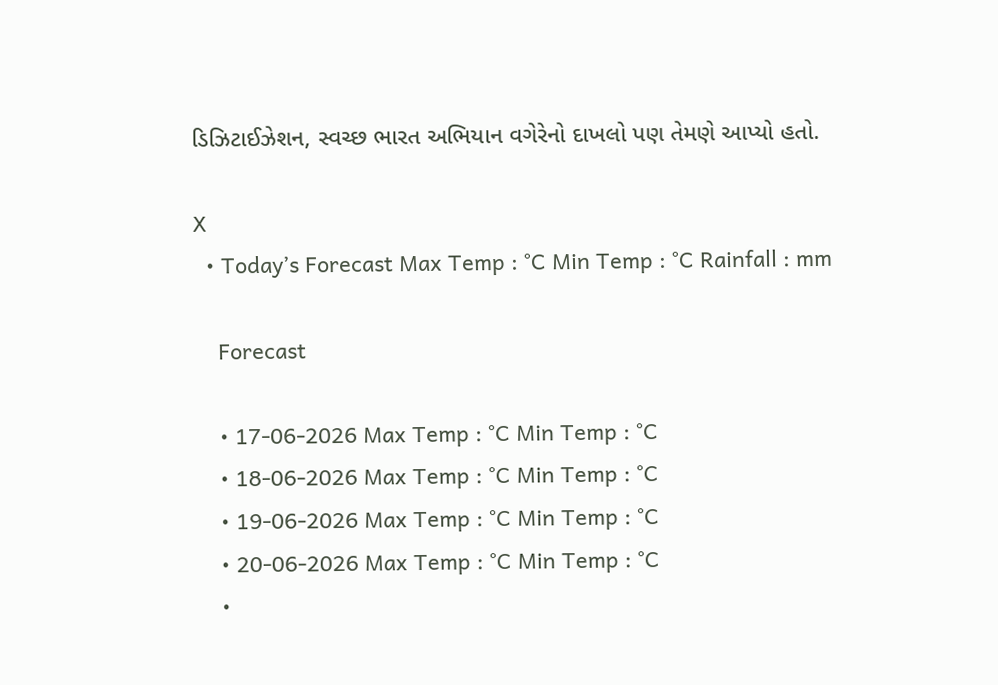ડિઝિટાઈઝેશન, સ્વચ્છ ભારત અભિયાન વગેરેનો દાખલો પણ તેમણે આપ્યો હતો.

X
  • Today’s Forecast Max Temp : °C Min Temp : °C Rainfall : mm

    Forecast

    • 17-06-2026 Max Temp : °C Min Temp : °C
    • 18-06-2026 Max Temp : °C Min Temp : °C
    • 19-06-2026 Max Temp : °C Min Temp : °C
    • 20-06-2026 Max Temp : °C Min Temp : °C
    •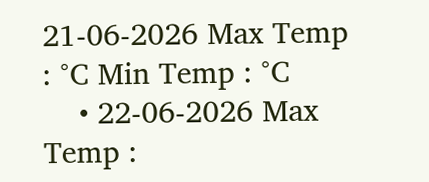21-06-2026 Max Temp : °C Min Temp : °C
    • 22-06-2026 Max Temp :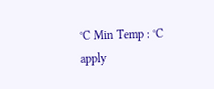°C Min Temp : °C
apply